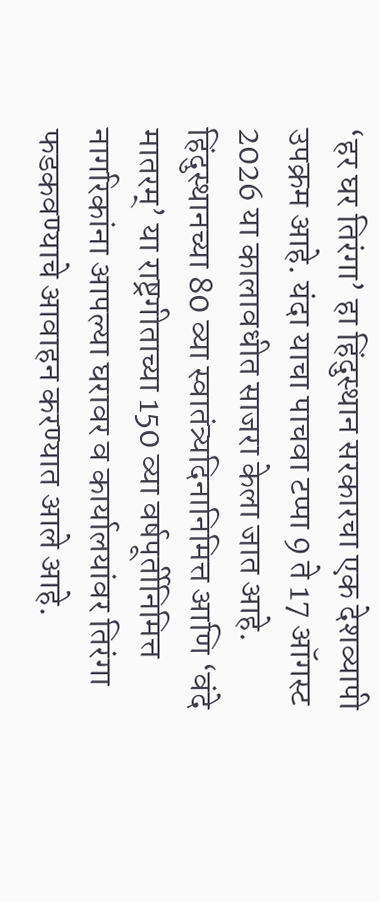‘हर घर तिरंगा’ हा हिंदुस्थान सरकारचा एक देशव्यापी उपक्रम आहे. यंदा याचा पाचवा टप्पा 9 ते 17 ऑगस्ट 2026 या कालावधीत साजरा केला जात आहे. हिंदुस्थानच्या 80 व्या स्वातंत्र्यदिनानिमित्त आणि ‘वंदे मातरम्’ या राष्ट्रगीताच्या 150 व्या वर्षपूर्तीनिमित्त नागरिकांना आपल्या घरावर व कार्यालयांवर तिरंगा फडकवण्याचे आवाहन करण्यात आले आहे.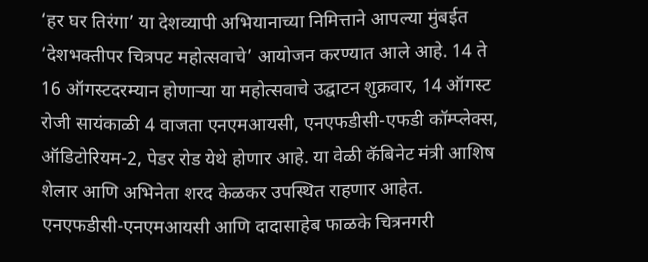‘हर घर तिरंगा’ या देशव्यापी अभियानाच्या निमित्ताने आपल्या मुंबईत ‘देशभक्तीपर चित्रपट महोत्सवाचे’ आयोजन करण्यात आले आहे. 14 ते 16 ऑगस्टदरम्यान होणाऱ्या या महोत्सवाचे उद्घाटन शुक्रवार, 14 ऑगस्ट रोजी सायंकाळी 4 वाजता एनएमआयसी, एनएफडीसी-एफडी कॉम्प्लेक्स, ऑडिटोरियम-2, पेडर रोड येथे होणार आहे. या वेळी कॅबिनेट मंत्री आशिष शेलार आणि अभिनेता शरद केळकर उपस्थित राहणार आहेत.
एनएफडीसी-एनएमआयसी आणि दादासाहेब फाळके चित्रनगरी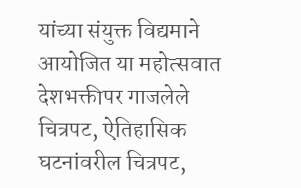यांच्या संयुक्त विद्यमाने आयोजित या महोत्सवात देशभक्तीपर गाजलेले चित्रपट, ऐतिहासिक घटनांवरील चित्रपट,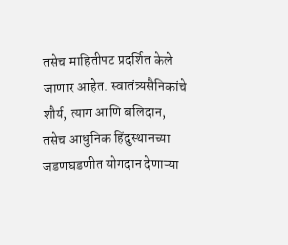तसेच माहितीपट प्रदर्शित केले जाणार आहेत. स्वातंत्र्यसैनिकांचे शौर्य, त्याग आणि बलिदान, तसेच आधुनिक हिंदुस्थानच्या जडणघडणीत योगदान देणाऱ्या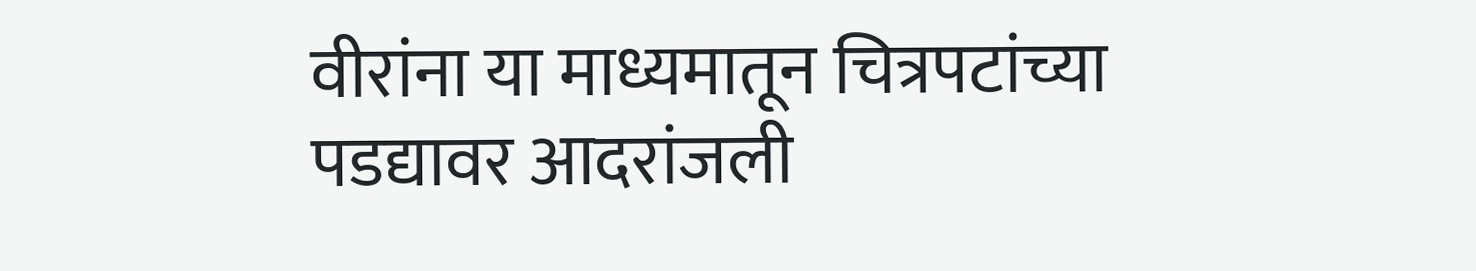वीरांना या माध्यमातून चित्रपटांच्या पडद्यावर आदरांजली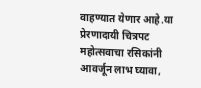वाहण्यात येणार आहे.या प्रेरणादायी चित्रपट महोत्सवाचा रसिकांनी आवर्जून लाभ घ्यावा,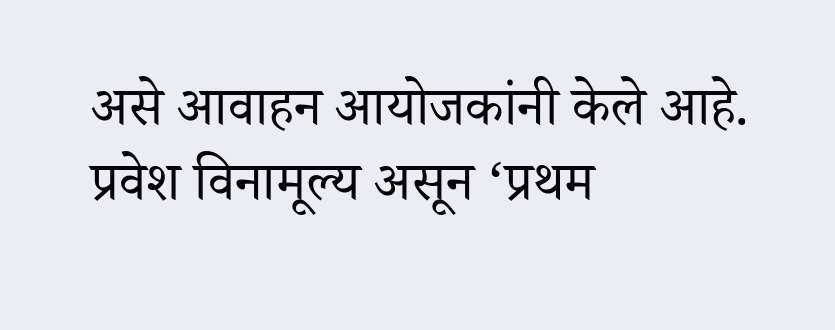असे आवाहन आयोजकांनी केले आहे. प्रवेश विनामूल्य असून ‘प्रथम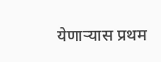येणाऱ्यास प्रथम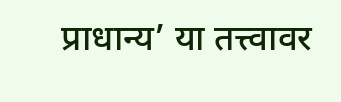प्राधान्य’ या तत्त्वावर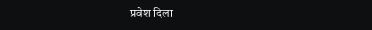प्रवेश दिला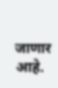जाणार आहे.